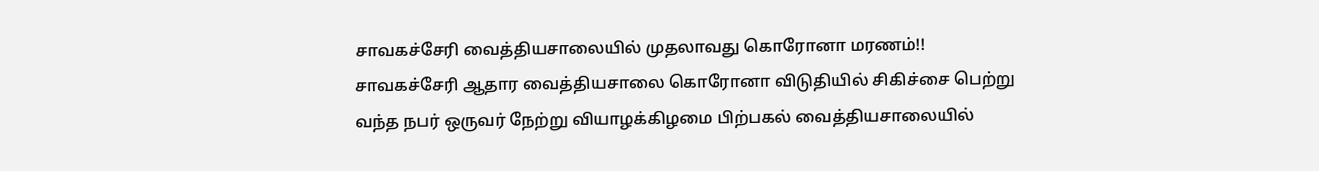சாவகச்சேரி வைத்தியசாலையில் முதலாவது கொரோனா மரணம்!!
சாவகச்சேரி ஆதார வைத்தியசாலை கொரோனா விடுதியில் சிகிச்சை பெற்று வந்த நபர் ஒருவர் நேற்று வியாழக்கிழமை பிற்பகல் வைத்தியசாலையில்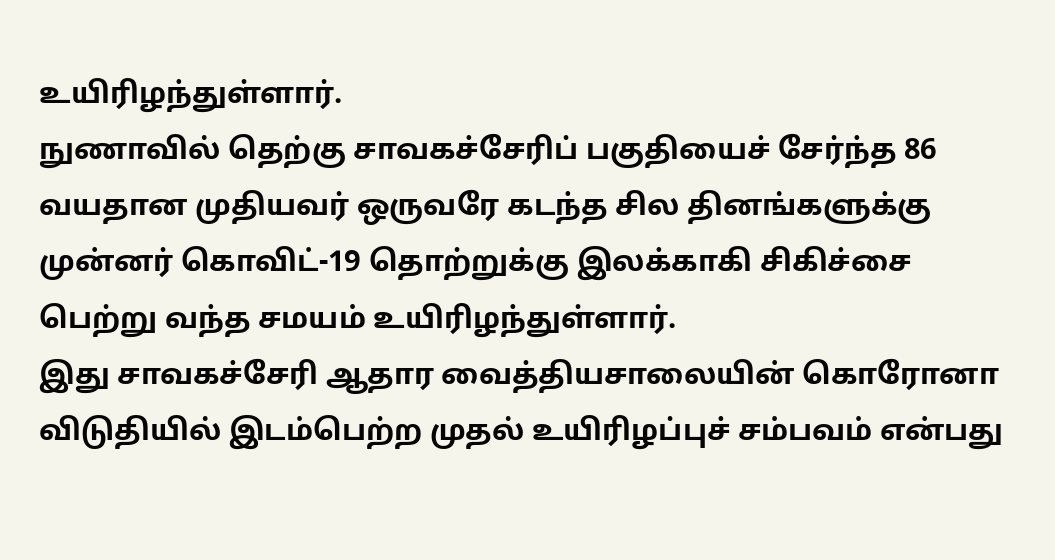உயிரிழந்துள்ளார்.
நுணாவில் தெற்கு சாவகச்சேரிப் பகுதியைச் சேர்ந்த 86 வயதான முதியவர் ஒருவரே கடந்த சில தினங்களுக்கு முன்னர் கொவிட்-19 தொற்றுக்கு இலக்காகி சிகிச்சை பெற்று வந்த சமயம் உயிரிழந்துள்ளார்.
இது சாவகச்சேரி ஆதார வைத்தியசாலையின் கொரோனா விடுதியில் இடம்பெற்ற முதல் உயிரிழப்புச் சம்பவம் என்பது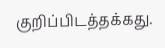குறிப்பிடத்தக்கது.